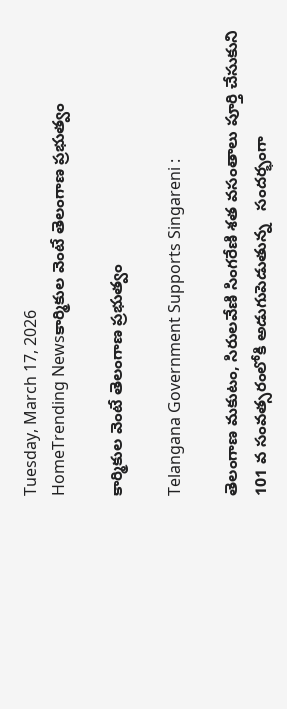Tuesday, March 17, 2026
HomeTrending Newsకార్మికుల వెంటే తెలంగాణ ప్రభుత్వం

కార్మికుల వెంటే తెలంగాణ ప్రభుత్వం

Telangana Government Supports Singareni :

తెలంగాణ మకుటం, సిరులవేణి సింగరేణి శత వసంతాలు పూర్తి చేసుకుని 101 వ సంవత్సరంలోకి అడుగుపెడుతున్న   సందర్భంగా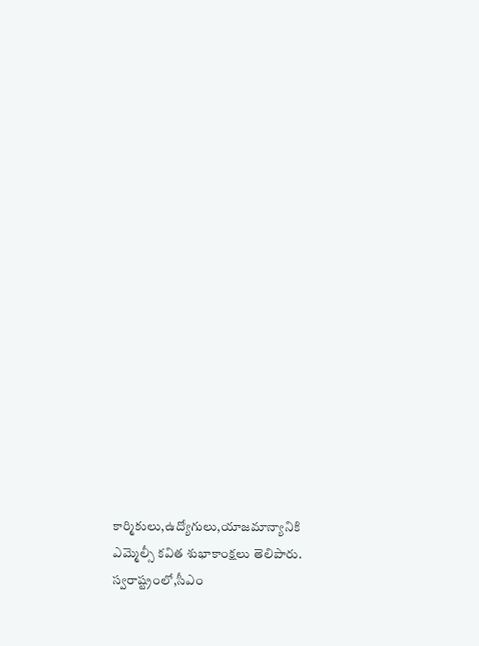కార్మికులు,ఉద్యోగులు,యాజమాన్యానికి ఎమ్మెల్సీ కవిత శుభాకాంక్షలు తెలిపారు. స్వరాష్ట్రంలో,సీఎం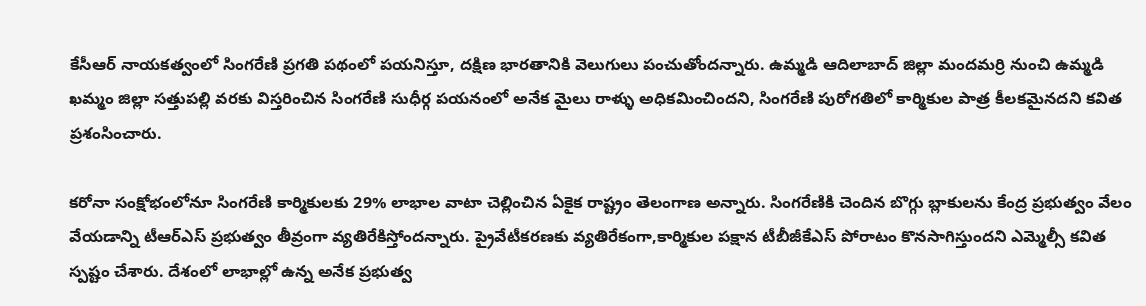కేసీఆర్ నాయకత్వంలో సింగరేణి ప్రగతి పథంలో పయనిస్తూ, దక్షిణ భారతానికి వెలుగులు పంచుతోందన్నారు. ఉమ్మడి ఆదిలాబాద్ జిల్లా మందమర్రి నుంచి ఉమ్మడి ఖమ్మం జిల్లా సత్తుపల్లి వరకు విస్తరించిన సింగరేణి సుధీర్గ పయనంలో అనేక మైలు రాళ్ళు అధికమించిందని, సింగరేణి పురోగతిలో కార్మికుల పాత్ర కీలకమైనదని కవిత ప్రశంసించారు.

కరోనా సంక్షోభంలోనూ సింగరేణి కార్మికులకు 29% లాభాల వాటా చెల్లించిన ఏకైక రాష్ట్రం తెలంగాణ అన్నారు. సింగరేణికి చెందిన బొగ్గు బ్లాకులను కేంద్ర ప్రభుత్వం వేలం వేయడాన్ని టీఆర్ఎస్ ప్రభుత్వం తీవ్రంగా వ్యతిరేకిస్తోందన్నారు. ప్రైవేటీకరణకు వ్యతిరేకంగా,కార్మికుల పక్షాన టీబీజీకేఎస్ పోరాటం కొనసాగిస్తుందని ఎమ్మెల్సీ కవిత స్పష్టం చేశారు. దేశంలో లాభాల్లో ఉన్న అనేక ప్రభుత్వ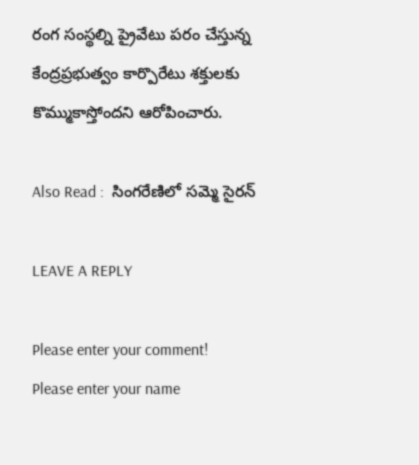రంగ సంస్థల్ని ప్రైవేటు పరం చేస్తున్న కేంద్రప్రభుత్వం కార్పొరేటు శక్తులకు కొమ్ముకాస్తోందని ఆరోపించారు.

Also Read :  సింగరేణిలో సమ్మె సైరన్

LEAVE A REPLY

Please enter your comment!
Please enter your name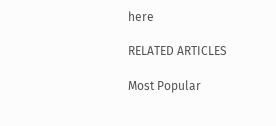here

RELATED ARTICLES

Most Popular